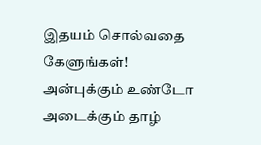இதயம் சொல்வதை கேளுங்கள்!
அன்புக்கும் உண்டோ அடைக்கும் தாழ்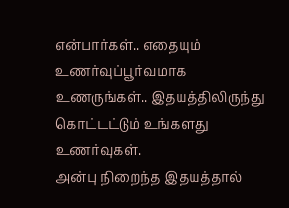என்பார்கள்.. எதையும் உணர்வுப்பூர்வமாக உணருங்கள்.. இதயத்திலிருந்து கொட்டட்டும் உங்களது உணர்வுகள்.
அன்பு நிறைந்த இதயத்தால்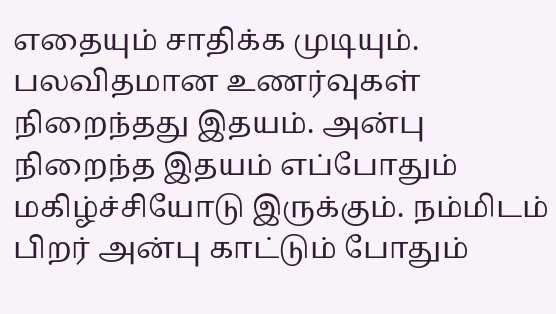எதையும் சாதிக்க முடியும். பலவிதமான உணர்வுகள் நிறைந்தது இதயம். அன்பு நிறைந்த இதயம் எப்போதும் மகிழ்ச்சியோடு இருக்கும். நம்மிடம் பிறர் அன்பு காட்டும் போதும்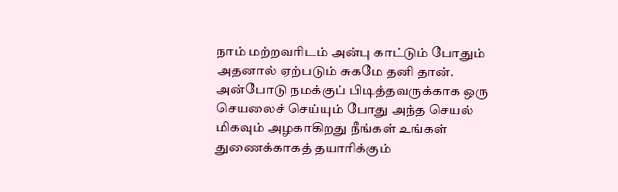நாம் மற்றவரிடம் அன்பு காட்டும் போதும் அதனால் ஏற்படும் சுகமே தனி தான். அன்போடு நமக்குப் பிடித்தவருக்காக ஒரு செயலைச் செய்யும் போது அந்த செயல் மிகவும் அழகாகிறது நீங்கள் உங்கள் துணைக்காகத் தயாரிக்கும்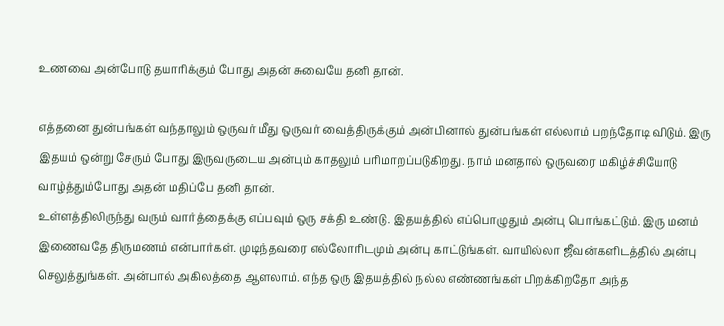உணவை அன்போடு தயாரிக்கும் போது அதன் சுவையே தனி தான்.

எத்தனை துன்பங்கள் வந்தாலும் ஒருவர் மீது ஒருவர் வைத்திருக்கும் அன்பினால் துன்பங்கள் எல்லாம் பறந்தோடி விடும். இரு இதயம் ஒன்று சேரும் போது இருவருடைய அன்பும் காதலும் பரிமாறப்படுகிறது. நாம் மனதால் ஒருவரை மகிழ்ச்சியோடு வாழ்த்தும்போது அதன் மதிப்பே தனி தான்.
உள்ளத்திலிருந்து வரும் வார்த்தைக்கு எப்பவும் ஒரு சக்தி உண்டு. இதயத்தில் எப்பொழுதும் அன்பு பொங்கட்டும். இரு மனம் இணைவதே திருமணம் என்பார்கள். முடிந்தவரை எல்லோரிடமும் அன்பு காட்டுங்கள். வாயில்லா ஜீவன்களிடத்தில் அன்பு செலுத்துங்கள். அன்பால் அகிலத்தை ஆளலாம். எந்த ஒரு இதயத்தில் நல்ல எண்ணங்கள் பிறக்கிறதோ அந்த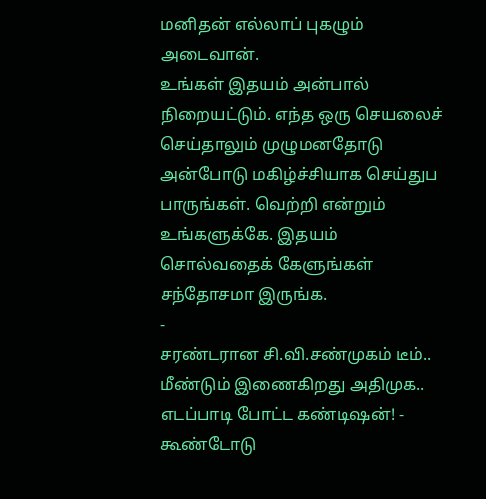மனிதன் எல்லாப் புகழும் அடைவான்.
உங்கள் இதயம் அன்பால் நிறையட்டும். எந்த ஒரு செயலைச் செய்தாலும் முழுமனதோடு அன்போடு மகிழ்ச்சியாக செய்துப பாருங்கள். வெற்றி என்றும் உங்களுக்கே. இதயம் சொல்வதைக் கேளுங்கள் சந்தோசமா இருங்க.
-
சரண்டரான சி.வி.சண்முகம் டீம்.. மீண்டும் இணைகிறது அதிமுக.. எடப்பாடி போட்ட கண்டிஷன்! -
கூண்டோடு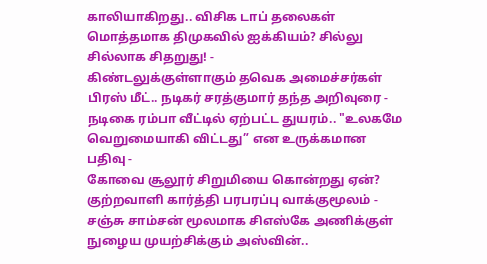காலியாகிறது.. விசிக டாப் தலைகள் மொத்தமாக திமுகவில் ஐக்கியம்? சில்லு சில்லாக சிதறுது! -
கிண்டலுக்குள்ளாகும் தவெக அமைச்சர்கள் பிரஸ் மீட்.. நடிகர் சரத்குமார் தந்த அறிவுரை -
நடிகை ரம்பா வீட்டில் ஏற்பட்ட துயரம்.. "உலகமே வெறுமையாகி விட்டது” என உருக்கமான பதிவு -
கோவை சூலூர் சிறுமியை கொன்றது ஏன்? குற்றவாளி கார்த்தி பரபரப்பு வாக்குமூலம் -
சஞ்சு சாம்சன் மூலமாக சிஎஸ்கே அணிக்குள் நுழைய முயற்சிக்கும் அஸ்வின்..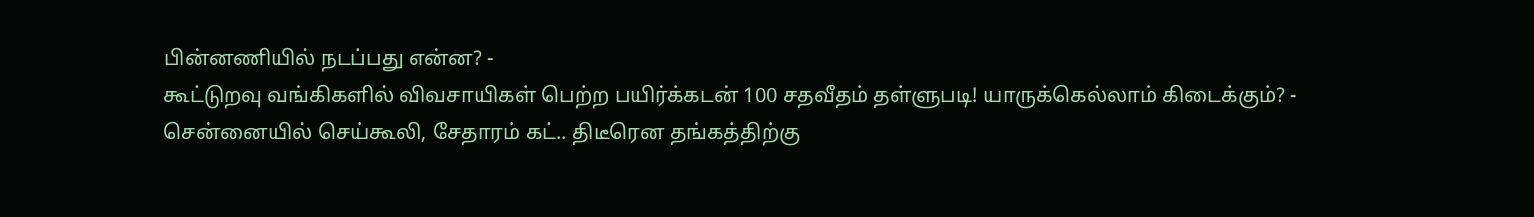பின்னணியில் நடப்பது என்ன? -
கூட்டுறவு வங்கிகளில் விவசாயிகள் பெற்ற பயிர்க்கடன் 100 சதவீதம் தள்ளுபடி! யாருக்கெல்லாம் கிடைக்கும்? -
சென்னையில் செய்கூலி, சேதாரம் கட்.. திடீரென தங்கத்திற்கு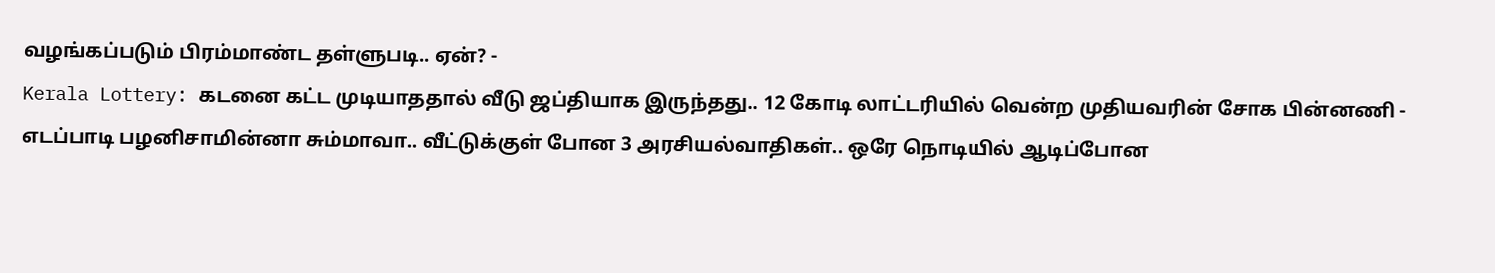வழங்கப்படும் பிரம்மாண்ட தள்ளுபடி.. ஏன்? -
Kerala Lottery: கடனை கட்ட முடியாததால் வீடு ஜப்தியாக இருந்தது.. 12 கோடி லாட்டரியில் வென்ற முதியவரின் சோக பின்னணி -
எடப்பாடி பழனிசாமின்னா சும்மாவா.. வீட்டுக்குள் போன 3 அரசியல்வாதிகள்.. ஒரே நொடியில் ஆடிப்போன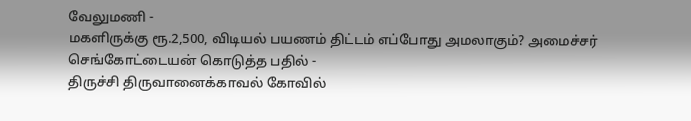வேலுமணி -
மகளிருக்கு ரூ.2,500, விடியல் பயணம் திட்டம் எப்போது அமலாகும்? அமைச்சர் செங்கோட்டையன் கொடுத்த பதில் -
திருச்சி திருவானைக்காவல் கோவில்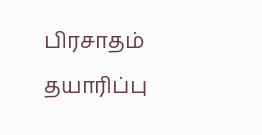பிரசாதம் தயாரிப்பு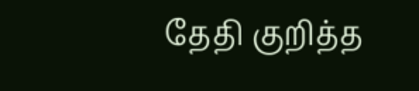தேதி குறித்த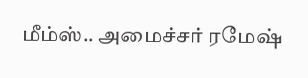மீம்ஸ்.. அமைச்சர் ரமேஷ்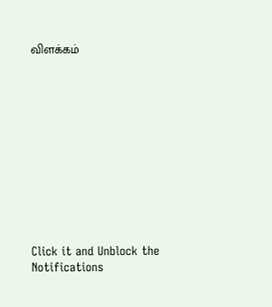விளக்கம்












Click it and Unblock the Notifications